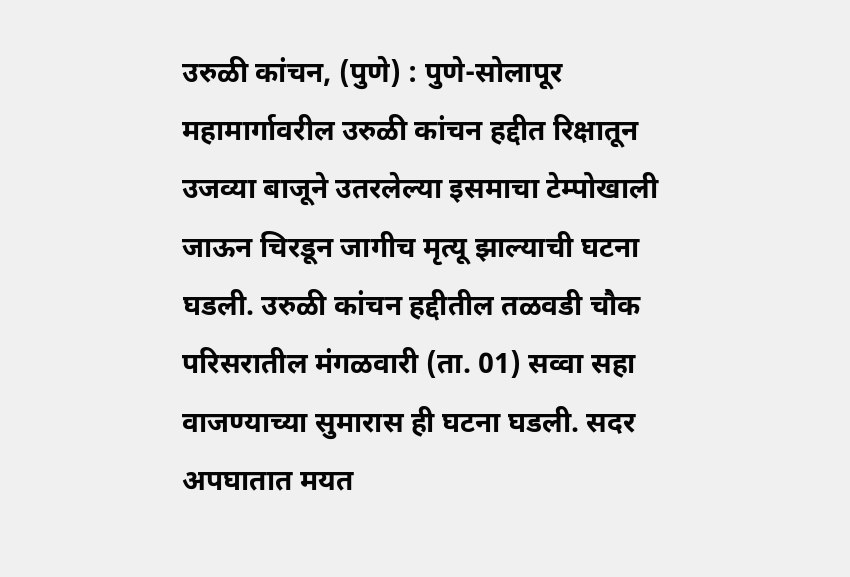उरुळी कांचन, (पुणे) : पुणे-सोलापूर महामार्गावरील उरुळी कांचन हद्दीत रिक्षातून उजव्या बाजूने उतरलेल्या इसमाचा टेम्पोखाली जाऊन चिरडून जागीच मृत्यू झाल्याची घटना घडली. उरुळी कांचन हद्दीतील तळवडी चौक परिसरातील मंगळवारी (ता. 01) सव्वा सहा वाजण्याच्या सुमारास ही घटना घडली. सदर अपघातात मयत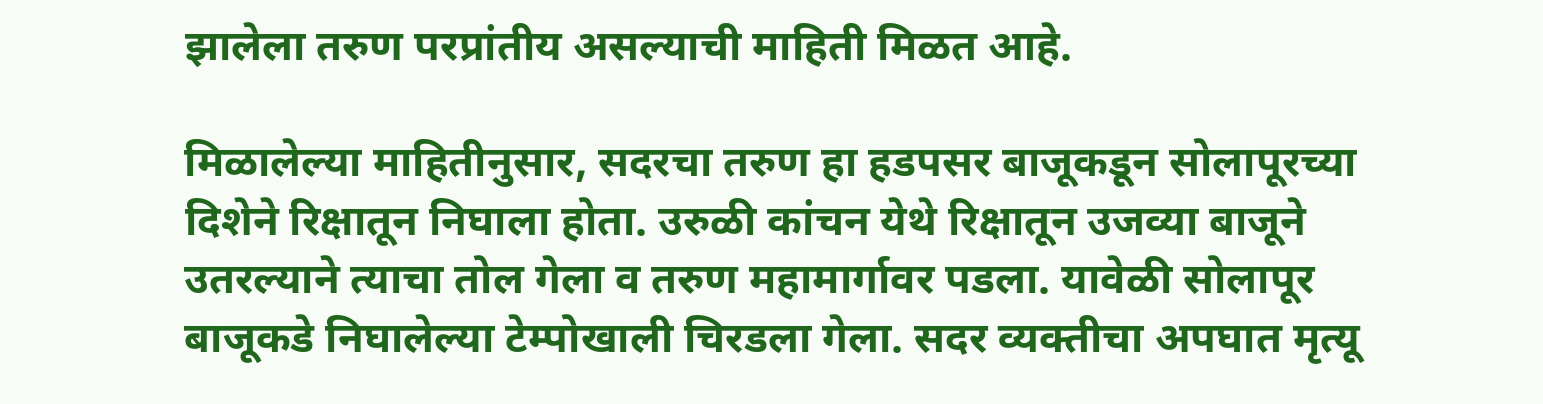झालेला तरुण परप्रांतीय असल्याची माहिती मिळत आहे.

मिळालेल्या माहितीनुसार, सदरचा तरुण हा हडपसर बाजूकडून सोलापूरच्या दिशेने रिक्षातून निघाला होता. उरुळी कांचन येथे रिक्षातून उजव्या बाजूने उतरल्याने त्याचा तोल गेला व तरुण महामार्गावर पडला. यावेळी सोलापूर बाजूकडे निघालेल्या टेम्पोखाली चिरडला गेला. सदर व्यक्तीचा अपघात मृत्यू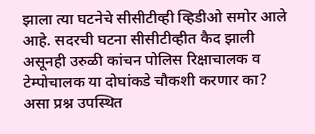झाला त्या घटनेचे सीसीटीव्ही व्हिडीओ समोर आले आहे. सदरची घटना सीसीटीव्हीत कैद झाली असूनही उरुळी कांचन पोलिस रिक्षाचालक व टेम्पोचालक या दोघांकडे चौकशी करणार का? असा प्रश्न उपस्थित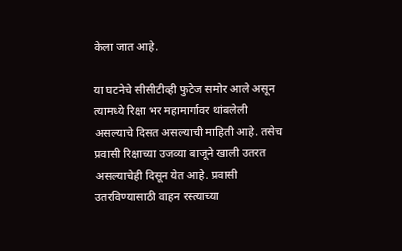केला जात आहे.

या घटनेचे सीसीटीव्ही फुटेज समोर आले असून त्यामध्ये रिक्षा भर महामार्गावर थांबलेली असल्याचे दिसत असल्याची माहिती आहे. तसेच प्रवासी रिक्षाच्या उजव्या बाजूने खाली उतरत असल्याचेही दिसून येत आहे. प्रवासी उतरविण्यासाठी वाहन रस्त्याच्या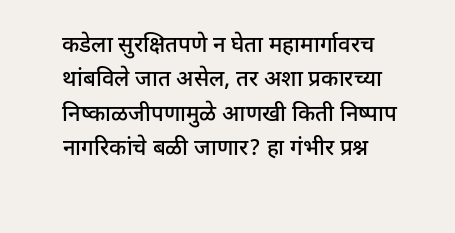कडेला सुरक्षितपणे न घेता महामार्गावरच थांबविले जात असेल, तर अशा प्रकारच्या निष्काळजीपणामुळे आणखी किती निष्पाप नागरिकांचे बळी जाणार? हा गंभीर प्रश्न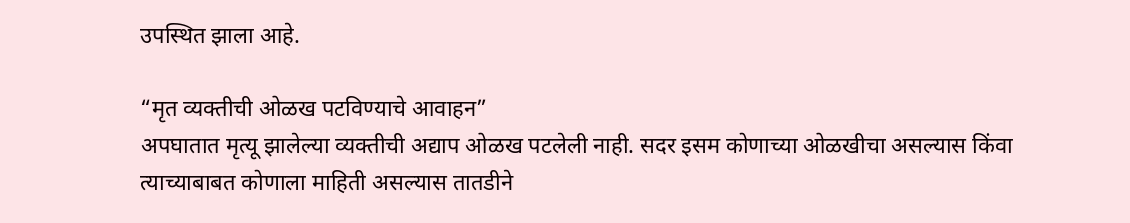उपस्थित झाला आहे.

“मृत व्यक्तीची ओळख पटविण्याचे आवाहन”
अपघातात मृत्यू झालेल्या व्यक्तीची अद्याप ओळख पटलेली नाही. सदर इसम कोणाच्या ओळखीचा असल्यास किंवा त्याच्याबाबत कोणाला माहिती असल्यास तातडीने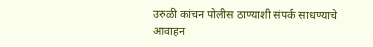उरुळी कांचन पोलीस ठाण्याशी संपर्क साधण्याचे आवाहन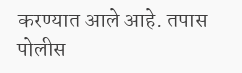करण्यात आले आहे. तपास पोलीस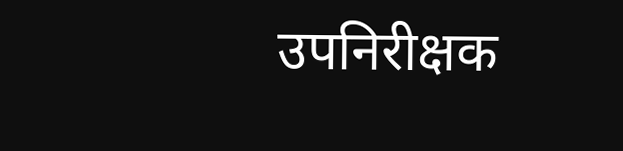उपनिरीक्षक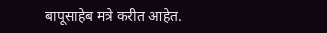बापूसाहेब मत्रे करीत आहेत.